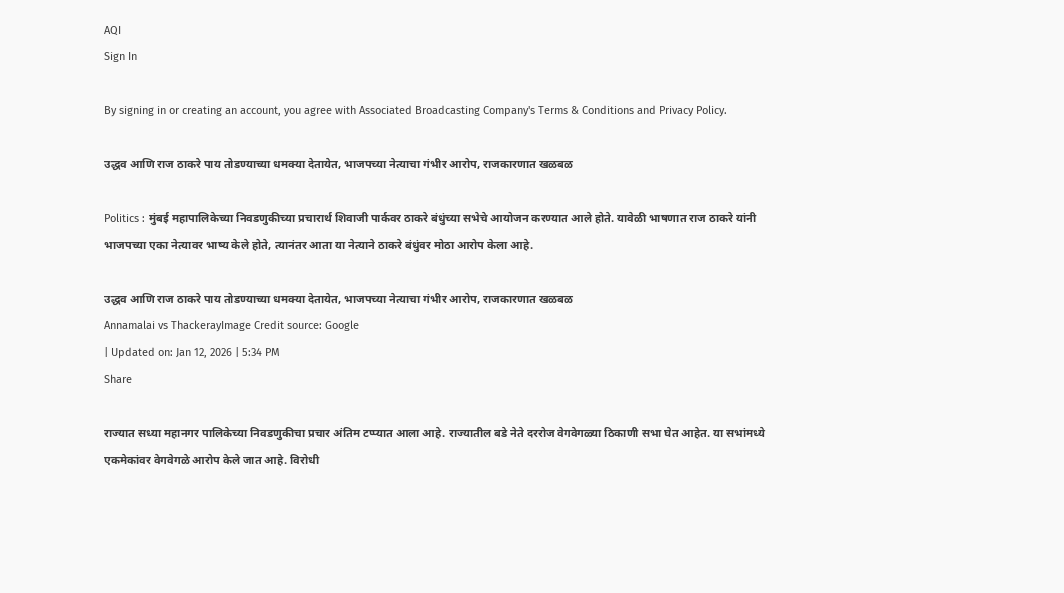AQI
Sign In

By signing in or creating an account, you agree with Associated Broadcasting Company's Terms & Conditions and Privacy Policy.

उद्धव आणि राज ठाकरे पाय तोडण्याच्या धमक्या देतायेत, भाजपच्या नेत्याचा गंभीर आरोप, राजकारणात खळबळ

Politics : मुंबई महापालिकेच्या निवडणुकीच्या प्रचारार्थ शिवाजी पार्कवर ठाकरे बंधुंच्या सभेचे आयोजन करण्यात आले होते. यावेळी भाषणात राज ठाकरे यांनी भाजपच्या एका नेत्यावर भाष्य केले होते, त्यानंतर आता या नेत्याने ठाकरे बंधुंवर मोठा आरोप केला आहे.

उद्धव आणि राज ठाकरे पाय तोडण्याच्या धमक्या देतायेत, भाजपच्या नेत्याचा गंभीर आरोप, राजकारणात खळबळ
Annamalai vs ThackerayImage Credit source: Google
| Updated on: Jan 12, 2026 | 5:34 PM
Share

राज्यात सध्या महानगर पालिकेच्या निवडणुकीचा प्रचार अंतिम टप्प्यात आला आहे. राज्यातील बडे नेते दररोज वेगवेगळ्या ठिकाणी सभा घेत आहेत. या सभांमध्ये एकमेकांवर वेगवेगळे आरोप केले जात आहे. विरोधी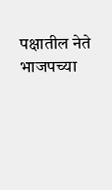पक्षातील नेते भाजपच्या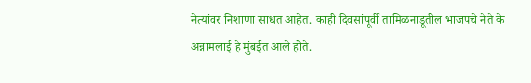नेत्यांवर निशाणा साधत आहेत. काही दिवसांपूर्वी तामिळनाडूतील भाजपचे नेते के अन्नामलाई हे मुंबईत आले होते.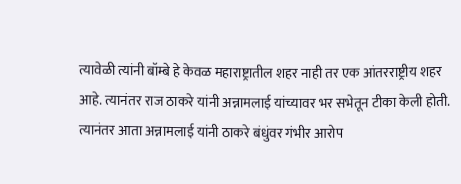त्यावेळी त्यांनी बॉम्बे हे केवळ महाराष्ट्रातील शहर नाही तर एक आंतरराष्ट्रीय शहर आहे. त्यानंतर राज ठाकरे यांनी अन्नामलाई यांच्यावर भर सभेतून टीका केली होती. त्यानंतर आता अन्नामलाई यांनी ठाकरे बंधुंवर गंभीर आरोप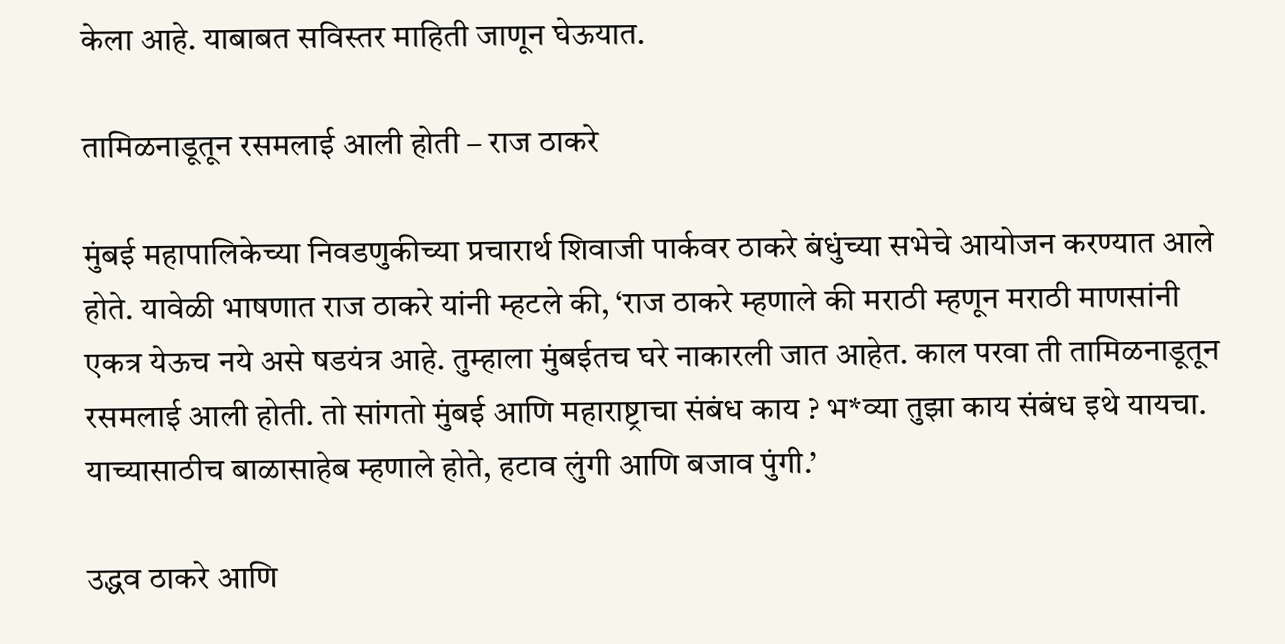केला आहे. याबाबत सविस्तर माहिती जाणून घेऊयात.

तामिळनाडूतून रसमलाई आली होती – राज ठाकरे

मुंबई महापालिकेच्या निवडणुकीच्या प्रचारार्थ शिवाजी पार्कवर ठाकरे बंधुंच्या सभेचे आयोजन करण्यात आले होते. यावेळी भाषणात राज ठाकरे यांनी म्हटले की, ‘राज ठाकरे म्हणाले की मराठी म्हणून मराठी माणसांनी एकत्र येऊच नये असे षडयंत्र आहे. तुम्हाला मुंबईतच घरे नाकारली जात आहेत. काल परवा ती तामिळनाडूतून रसमलाई आली होती. तो सांगतो मुंबई आणि महाराष्ट्राचा संबंध काय ? भ*व्या तुझा काय संबंध इथे यायचा. याच्यासाठीच बाळासाहेब म्हणाले होते, हटाव लुंगी आणि बजाव पुंगी.’

उद्धव ठाकरे आणि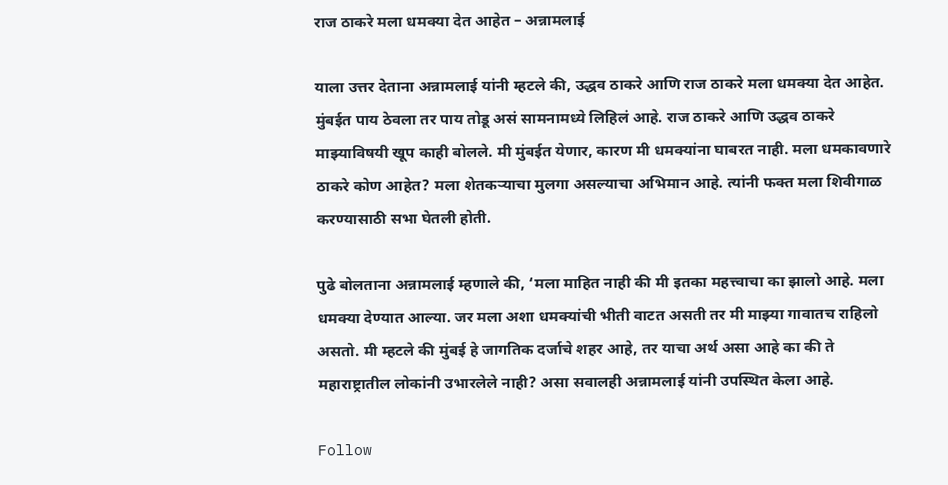राज ठाकरे मला धमक्या देत आहेत – अन्नामलाई

याला उत्तर देताना अन्नामलाई यांनी म्हटले की, उद्धव ठाकरे आणि राज ठाकरे मला धमक्या देत आहेत. मुंबईत पाय ठेवला तर पाय तोडू असं सामनामध्ये लिहिलं आहे. राज ठाकरे आणि उद्धव ठाकरे माझ्याविषयी खूप काही बोलले. मी मुंबईत येणार, कारण मी धमक्यांना घाबरत नाही. मला धमकावणारे ठाकरे कोण आहेत? मला शेतकऱ्याचा मुलगा असल्याचा अभिमान आहे. त्यांनी फक्त मला शिवीगाळ करण्यासाठी सभा घेतली होती.

पुढे बोलताना अन्नामलाई म्हणाले की, ‘मला माहित नाही की मी इतका महत्त्वाचा का झालो आहे. मला धमक्या देण्यात आल्या. जर मला अशा धमक्यांची भीती वाटत असती तर मी माझ्या गावातच राहिलो असतो. मी म्हटले की मुंबई हे जागतिक दर्जाचे शहर आहे, तर याचा अर्थ असा आहे का की ते महाराष्ट्रातील लोकांनी उभारलेले नाही? असा सवालही अन्नामलाई यांनी उपस्थित केला आहे.

Follow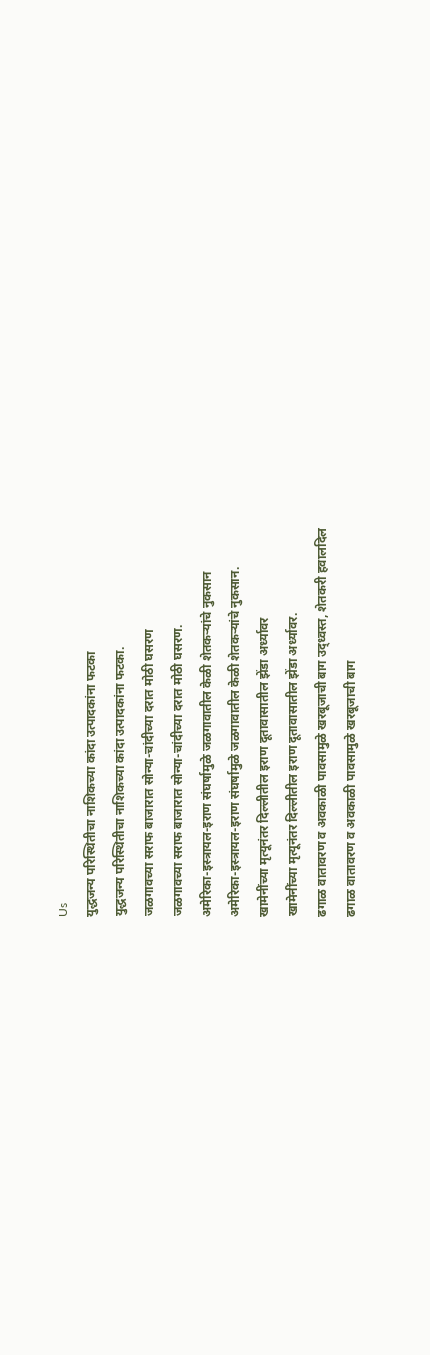Us
युद्धजन्य परिस्थितीचा नाशिकच्या कांदा उत्पादकांना फटका
युद्धजन्य परिस्थितीचा नाशिकच्या कांदा उत्पादकांना फटका.
जळगावच्या सराफ बाजारात सोन्या-चांदीच्या दरात मोठी घसरण
जळगावच्या सराफ बाजारात सोन्या-चांदीच्या दरात मोठी घसरण.
अमेरिका-इस्त्रायल-इराण संघर्षामुळे जळगावातील केळी शेतकऱ्यांचे नुकसान
अमेरिका-इस्त्रायल-इराण संघर्षामुळे जळगावातील केळी शेतकऱ्यांचे नुकसान.
खामेनींच्या मृत्यूनंतर दिल्लीतील इराण दूतावासातील झेंडा अर्ध्यावर
खामेनींच्या मृत्यूनंतर दिल्लीतील इराण दूतावासातील झेंडा अर्ध्यावर.
ढगाळ वातावरण व अवकाळी पावसामुळे खरबूजाची बाग उद्ध्वस्त, शेतकरी हवालदिल
ढगाळ वातावरण व अवकाळी पावसामुळे खरबूजाची बाग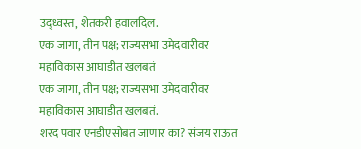उद्ध्वस्त, शेतकरी हवालदिल.
एक जागा, तीन पक्ष; राज्यसभा उमेदवारीवर महाविकास आघाडीत खलबतं
एक जागा, तीन पक्ष; राज्यसभा उमेदवारीवर महाविकास आघाडीत खलबतं.
शरद पवार एनडीएसोबत जाणार का? संजय राऊत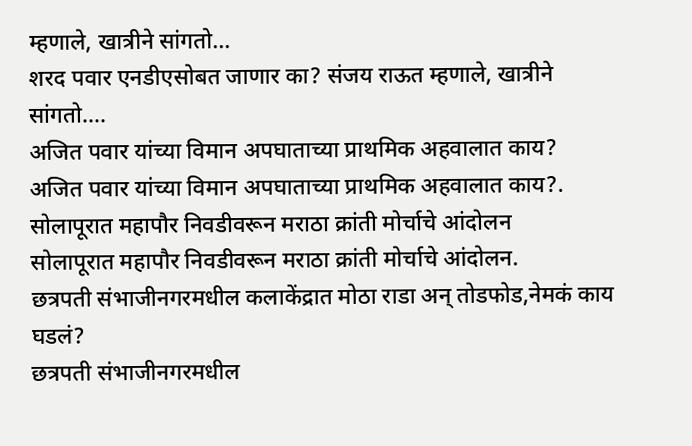म्हणाले, खात्रीने सांगतो...
शरद पवार एनडीएसोबत जाणार का? संजय राऊत म्हणाले, खात्रीने सांगतो....
अजित पवार यांच्या विमान अपघाताच्या प्राथमिक अहवालात काय?
अजित पवार यांच्या विमान अपघाताच्या प्राथमिक अहवालात काय?.
सोलापूरात महापौर निवडीवरून मराठा क्रांती मोर्चाचे आंदोलन
सोलापूरात महापौर निवडीवरून मराठा क्रांती मोर्चाचे आंदोलन.
छत्रपती संभाजीनगरमधील कलाकेंद्रात मोठा राडा अन् तोडफोड,नेमकं काय घडलं?
छत्रपती संभाजीनगरमधील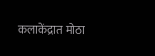कलाकेंद्रात मोठा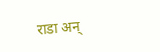राडा अन्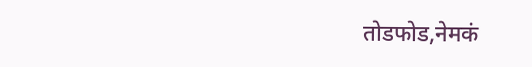तोडफोड,नेमकं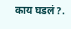काय घडलं?.